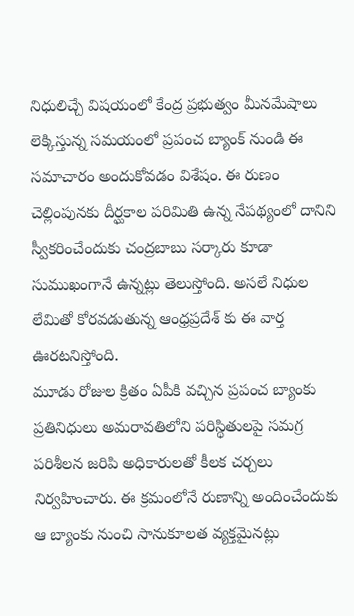నిధులిచ్చే విషయంలో కేంద్ర ప్రభుత్వం మీనమేషాలు లెక్కిస్తున్న సమయంలో ప్రపంచ బ్యాంక్ నుండి ఈ సమాచారం అందుకోవడం విశేషం. ఈ రుణం చెల్లింపునకు దీర్ఘకాల పరిమితి ఉన్న నేపథ్యంలో దానిని స్వీకరించేందుకు చంద్రబాబు సర్కారు కూడా సుముఖంగానే ఉన్నట్లు తెలుస్తోంది. అసలే నిధుల లేమితో కోరవడుతున్న ఆంధ్రప్రదేశ్ కు ఈ వార్త ఊరటనిస్తోంది.
మూడు రోజుల క్రితం ఏపీకి వచ్చిన ప్రపంచ బ్యాంకు ప్రతినిధులు అమరావతిలోని పరిస్థితులపై సమగ్ర పరిశీలన జరిపి అధికారులతో కీలక చర్చలు నిర్వహించారు. ఈ క్రమంలోనే రుణాన్ని అందించేందుకు ఆ బ్యాంకు నుంచి సానుకూలత వ్యక్తమైనట్లు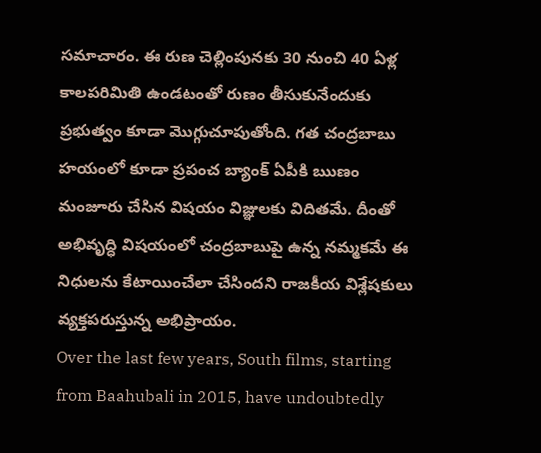సమాచారం. ఈ రుణ చెల్లింపునకు 30 నుంచి 40 ఏళ్ల కాలపరిమితి ఉండటంతో రుణం తీసుకునేందుకు ప్రభుత్వం కూడా మొగ్గుచూపుతోంది. గత చంద్రబాబు హయంలో కూడా ప్రపంచ బ్యాంక్ ఏపీకి ఋణం మంజూరు చేసిన విషయం విజ్ఞులకు విదితమే. దీంతో అభివృద్ధి విషయంలో చంద్రబాబుపై ఉన్న నమ్మకమే ఈ నిధులను కేటాయించేలా చేసిందని రాజకీయ విశ్లేషకులు వ్యక్తపరుస్తున్న అభిప్రాయం.
Over the last few years, South films, starting from Baahubali in 2015, have undoubtedly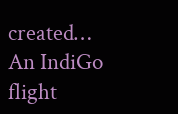created…
An IndiGo flight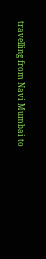travelling from Navi Mumbai to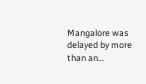Mangalore was delayed by more than an…